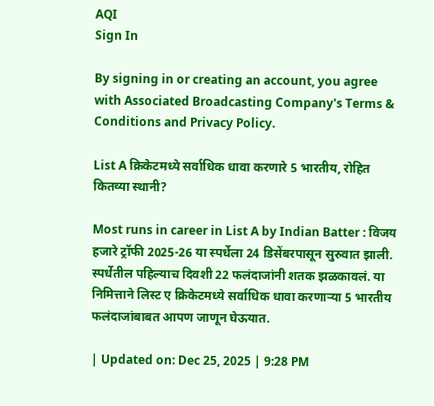AQI
Sign In

By signing in or creating an account, you agree with Associated Broadcasting Company's Terms & Conditions and Privacy Policy.

List A क्रिकेटमध्ये सर्वाधिक धावा करणारे 5 भारतीय, रोहित कितव्या स्थानी?

Most runs in career in List A by Indian Batter : विजय हजारे ट्रॉफी 2025-26 या स्पर्धेला 24 डिसेंबरपासून सुरुवात झाली. स्पर्धेतील पहिल्याच दिवशी 22 फलंदाजांनी शतक झळकावलं. या निमित्ताने लिस्ट ए क्रिकेटमध्ये सर्वाधिक धावा करणाऱ्या 5 भारतीय फलंदाजांबाबत आपण जाणून घेऊयात.

| Updated on: Dec 25, 2025 | 9:28 PM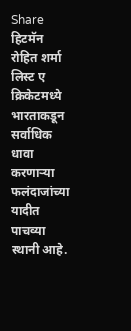Share
हिटमॅन रोहित शर्मा लिस्ट ए क्रिकेटमध्ये भारताकडून सर्वाधिक धावा करणाऱ्या फलंदाजांच्या यादीत पाचव्या स्थानी आहे.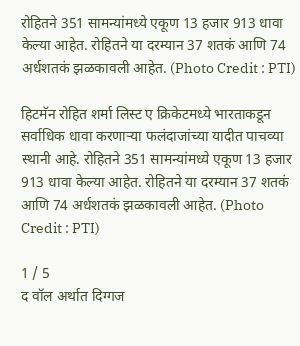रोहितने 351 सामन्यांमध्ये एकूण 13 हजार 913 धावा केल्या आहेत. रोहितने या दरम्यान 37 शतकं आणि 74 अर्धशतकं झळकावली आहेत. (Photo Credit : PTI)

हिटमॅन रोहित शर्मा लिस्ट ए क्रिकेटमध्ये भारताकडून सर्वाधिक धावा करणाऱ्या फलंदाजांच्या यादीत पाचव्या स्थानी आहे. रोहितने 351 सामन्यांमध्ये एकूण 13 हजार 913 धावा केल्या आहेत. रोहितने या दरम्यान 37 शतकं आणि 74 अर्धशतकं झळकावली आहेत. (Photo Credit : PTI)

1 / 5
द वॉल अर्थात दिग्गज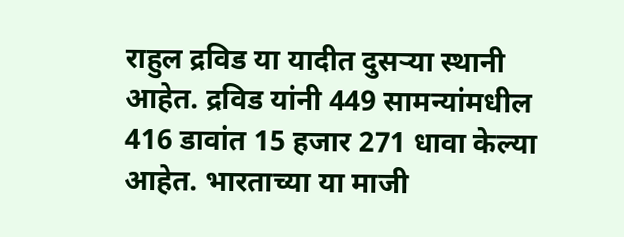राहुल द्रविड या यादीत दुसऱ्या स्थानी आहेत. द्रविड यांनी 449 सामन्यांमधील 416 डावांत 15 हजार 271 धावा केल्या आहेत. भारताच्या या माजी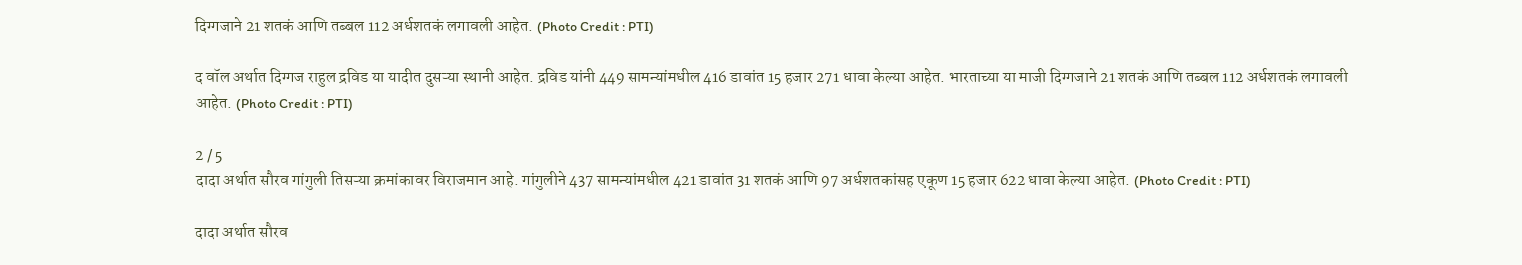दिग्गजाने 21 शतकं आणि तब्बल 112 अर्धशतकं लगावली आहेत. (Photo Credit : PTI)

द वॉल अर्थात दिग्गज राहुल द्रविड या यादीत दुसऱ्या स्थानी आहेत. द्रविड यांनी 449 सामन्यांमधील 416 डावांत 15 हजार 271 धावा केल्या आहेत. भारताच्या या माजी दिग्गजाने 21 शतकं आणि तब्बल 112 अर्धशतकं लगावली आहेत. (Photo Credit : PTI)

2 / 5
दादा अर्थात सौरव गांगुली तिसऱ्या क्रमांकावर विराजमान आहे. गांगुलीने 437 सामन्यांमधील 421 डावांत 31 शतकं आणि 97 अर्धशतकांसह एकूण 15 हजार 622 धावा केल्या आहेत. (Photo Credit : PTI)

दादा अर्थात सौरव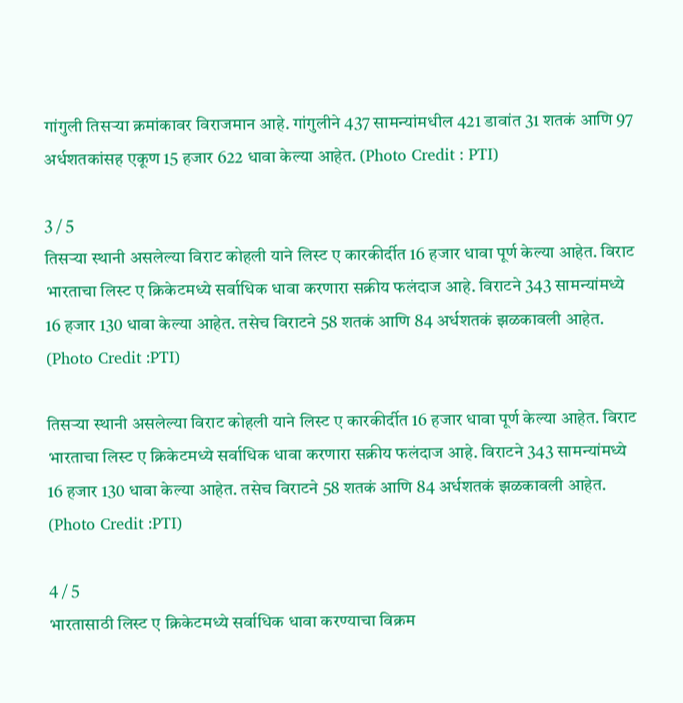गांगुली तिसऱ्या क्रमांकावर विराजमान आहे. गांगुलीने 437 सामन्यांमधील 421 डावांत 31 शतकं आणि 97 अर्धशतकांसह एकूण 15 हजार 622 धावा केल्या आहेत. (Photo Credit : PTI)

3 / 5
तिसऱ्या स्थानी असलेल्या विराट कोहली याने लिस्ट ए कारकीर्दीत 16 हजार धावा पूर्ण केल्या आहेत. विराट भारताचा लिस्ट ए क्रिकेटमध्ये सर्वाधिक धावा करणारा सक्रीय फलंदाज आहे. विराटने 343 सामन्यांमध्ये 16 हजार 130 धावा केल्या आहेत. तसेच विराटने 58 शतकं आणि 84 अर्धशतकं झळकावली आहेत. (Photo Credit :PTI)

तिसऱ्या स्थानी असलेल्या विराट कोहली याने लिस्ट ए कारकीर्दीत 16 हजार धावा पूर्ण केल्या आहेत. विराट भारताचा लिस्ट ए क्रिकेटमध्ये सर्वाधिक धावा करणारा सक्रीय फलंदाज आहे. विराटने 343 सामन्यांमध्ये 16 हजार 130 धावा केल्या आहेत. तसेच विराटने 58 शतकं आणि 84 अर्धशतकं झळकावली आहेत. (Photo Credit :PTI)

4 / 5
भारतासाठी लिस्ट ए क्रिकेटमध्ये सर्वाधिक धावा करण्याचा विक्रम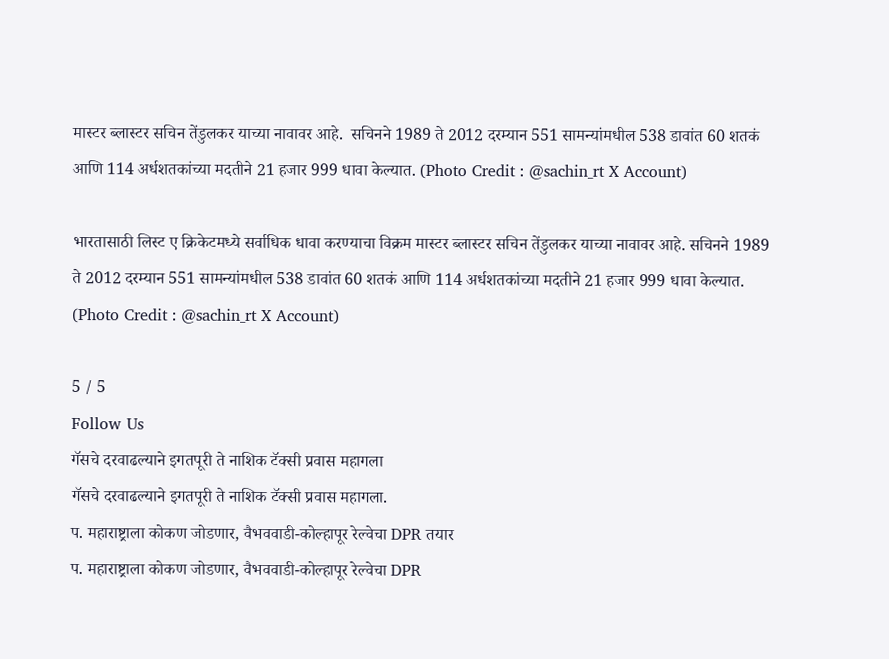मास्टर ब्लास्टर सचिन तेंडुलकर याच्या नावावर आहे.  सचिनने 1989 ते 2012 दरम्यान 551 सामन्यांमधील 538 डावांत 60 शतकं आणि 114 अर्धशतकांच्या मदतीने 21 हजार 999 धावा केल्यात. (Photo Credit : @sachin_rt X Account)

भारतासाठी लिस्ट ए क्रिकेटमध्ये सर्वाधिक धावा करण्याचा विक्रम मास्टर ब्लास्टर सचिन तेंडुलकर याच्या नावावर आहे. सचिनने 1989 ते 2012 दरम्यान 551 सामन्यांमधील 538 डावांत 60 शतकं आणि 114 अर्धशतकांच्या मदतीने 21 हजार 999 धावा केल्यात. (Photo Credit : @sachin_rt X Account)

5 / 5
Follow Us
गॅसचे दरवाढल्याने इगतपूरी ते नाशिक टॅक्सी प्रवास महागला
गॅसचे दरवाढल्याने इगतपूरी ते नाशिक टॅक्सी प्रवास महागला.
प. महाराष्ट्राला कोकण जोडणार, वैभववाडी-कोल्हापूर रेल्वेचा DPR तयार
प. महाराष्ट्राला कोकण जोडणार, वैभववाडी-कोल्हापूर रेल्वेचा DPR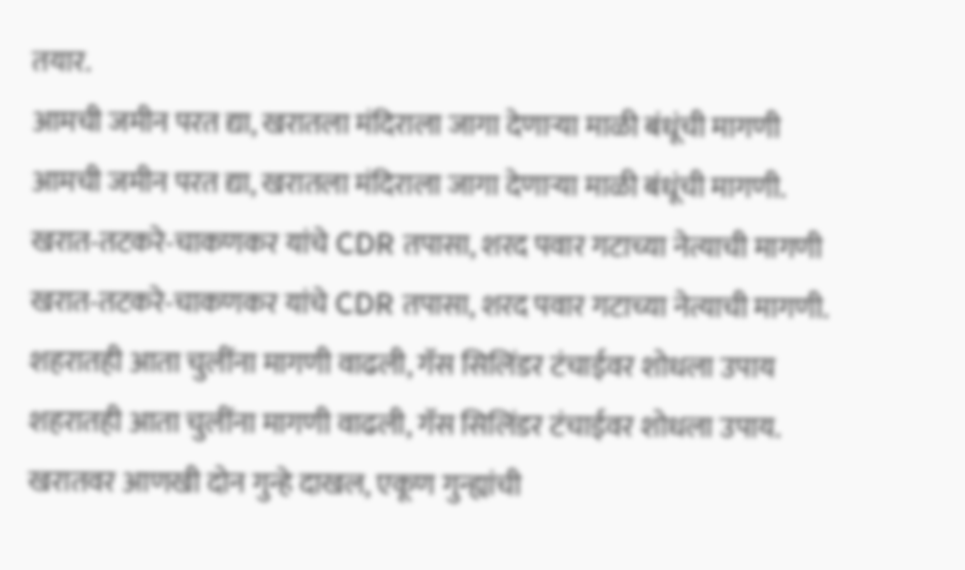तयार.
आमची जमीन परत द्या, खरातला मंदिराला जागा देणाऱ्या माळी बंधूंची मागणी
आमची जमीन परत द्या, खरातला मंदिराला जागा देणाऱ्या माळी बंधूंची मागणी.
खरात-तटकरे-चाकणकर यांचे CDR तपासा, शरद पवार गटाच्या नेत्याची मागणी
खरात-तटकरे-चाकणकर यांचे CDR तपासा, शरद पवार गटाच्या नेत्याची मागणी.
शहरातही आता चुलींना मागणी वाढली, गॅस सिलिंडर टंचाईवर शोधला उपाय
शहरातही आता चुलींना मागणी वाढली, गॅस सिलिंडर टंचाईवर शोधला उपाय.
खरातवर आणखी दोन गुन्हे दाखल, एकूण गुन्ह्यांची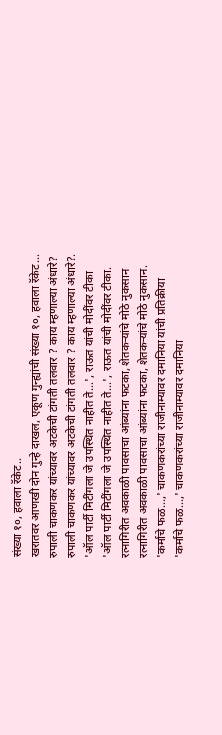संख्या १०, हवाला रॅकेट..
खरातवर आणखी दोन गुन्हे दाखल, एकूण गुन्ह्यांची संख्या १०, हवाला रॅकेट...
रुपाली चाकणकर यांच्यावर अटकेची टांगती तलवार ? काय म्हणाल्या अंधारे?
रुपाली चाकणकर यांच्यावर अटकेची टांगती तलवार ? काय म्हणाल्या अंधारे?.
'ऑल पार्टी मिटींगला जे उपस्थित नाहीत ते...', राऊत यांची मोदींवर टीका
'ऑल पार्टी मिटींगला जे उपस्थित नाहीत ते...', राऊत यांची मोदींवर टीका.
रत्नागिरीत अवकाळी पावसाचा आंब्यांना फटका, शेतकऱ्यांचे मोठे नुकसान
रत्नागिरीत अवकाळी पावसाचा आंब्यांना फटका, शेतकऱ्यांचे मोठे नुकसान.
'कर्माचे फळ...,' चाकणकरांच्या राजीनाम्यावर दमानिया यांची प्रतिक्रीया
'कर्माचे फळ...,' चाकणकरांच्या राजीनाम्यावर दमानिया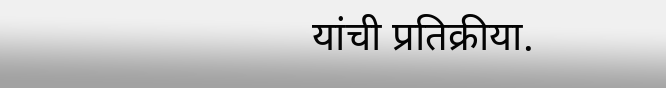यांची प्रतिक्रीया.